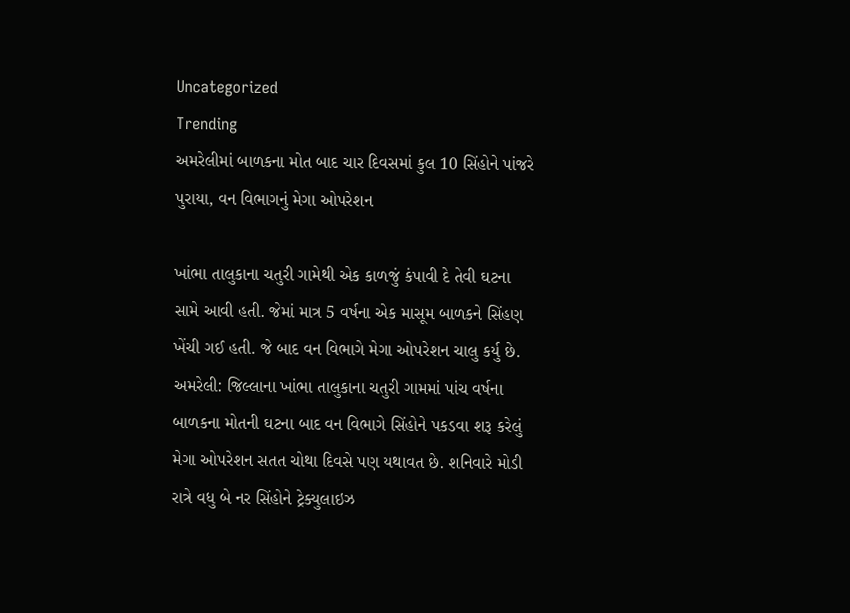Uncategorized
Trending
અમરેલીમાં બાળકના મોત બાદ ચાર દિવસમાં કુલ 10 સિંહોને પાંજરે પુરાયા, વન વિભાગનું મેગા ઓપરેશન

ખાંભા તાલુકાના ચતુરી ગામેથી એક કાળજું કંપાવી દે તેવી ઘટના સામે આવી હતી. જેમાં માત્ર 5 વર્ષના એક માસૂમ બાળકને સિંહણ ખેંચી ગઈ હતી. જે બાદ વન વિભાગે મેગા ઓપરેશન ચાલુ કર્યુ છે.
અમરેલી: જિલ્લાના ખાંભા તાલુકાના ચતુરી ગામમાં પાંચ વર્ષના બાળકના મોતની ઘટના બાદ વન વિભાગે સિંહોને પકડવા શરૂ કરેલું મેગા ઓપરેશન સતત ચોથા દિવસે પણ યથાવત છે. શનિવારે મોડી રાત્રે વધુ બે નર સિંહોને ટ્રેક્યુલાઇઝ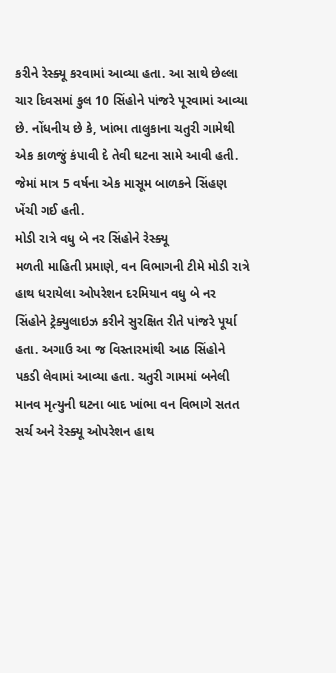કરીને રેસ્ક્યૂ કરવામાં આવ્યા હતા. આ સાથે છેલ્લા ચાર દિવસમાં કુલ 10 સિંહોને પાંજરે પૂરવામાં આવ્યા છે. નોંધનીય છે કે, ખાંભા તાલુકાના ચતુરી ગામેથી એક કાળજું કંપાવી દે તેવી ઘટના સામે આવી હતી. જેમાં માત્ર 5 વર્ષના એક માસૂમ બાળકને સિંહણ ખેંચી ગઈ હતી.
મોડી રાત્રે વધુ બે નર સિંહોને રેસ્ક્યૂ
મળતી માહિતી પ્રમાણે, વન વિભાગની ટીમે મોડી રાત્રે હાથ ધરાયેલા ઓપરેશન દરમિયાન વધુ બે નર સિંહોને ટ્રેક્યુલાઇઝ કરીને સુરક્ષિત રીતે પાંજરે પૂર્યા હતા. અગાઉ આ જ વિસ્તારમાંથી આઠ સિંહોને પકડી લેવામાં આવ્યા હતા. ચતુરી ગામમાં બનેલી માનવ મૃત્યુની ઘટના બાદ ખાંભા વન વિભાગે સતત સર્ચ અને રેસ્ક્યૂ ઓપરેશન હાથ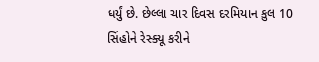ધર્યું છે. છેલ્લા ચાર દિવસ દરમિયાન કુલ 10 સિંહોને રેસ્ક્યૂ કરીને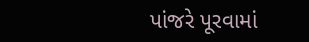પાંજરે પૂરવામાં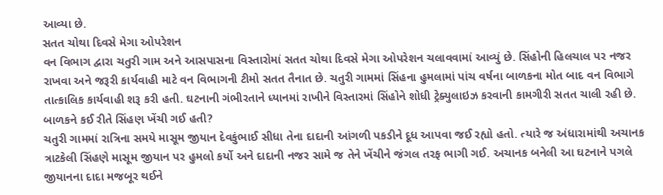આવ્યા છે.
સતત ચોથા દિવસે મેગા ઓપરેશન
વન વિભાગ દ્વારા ચતુરી ગામ અને આસપાસના વિસ્તારોમાં સતત ચોથા દિવસે મેગા ઓપરેશન ચલાવવામાં આવ્યું છે. સિંહોની હિલચાલ પર નજર રાખવા અને જરૂરી કાર્યવાહી માટે વન વિભાગની ટીમો સતત તૈનાત છે. ચતુરી ગામમાં સિંહના હુમલામાં પાંચ વર્ષના બાળકના મોત બાદ વન વિભાગે તાત્કાલિક કાર્યવાહી શરૂ કરી હતી. ઘટનાની ગંભીરતાને ધ્યાનમાં રાખીને વિસ્તારમાં સિંહોને શોધી ટ્રેક્યુલાઇઝ કરવાની કામગીરી સતત ચાલી રહી છે.
બાળકને કઈ રીતે સિંહણ ખેંચી ગઈ હતી?
ચતુરી ગામમાં રાત્રિના સમયે માસૂમ જીયાન દેવકુંભાઈ સીધા તેના દાદાની આંગળી પકડીને દૂધ આપવા જઈ રહ્યો હતો. ત્યારે જ અંધારામાંથી અચાનક ત્રાટકેલી સિંહણે માસૂમ જીયાન પર હુમલો કર્યો અને દાદાની નજર સામે જ તેને ખેંચીને જંગલ તરફ ભાગી ગઈ. અચાનક બનેલી આ ઘટનાને પગલે જીયાનના દાદા મજબૂર થઈને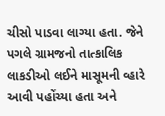ચીસો પાડવા લાગ્યા હતા. જેને પગલે ગ્રામજનો તાત્કાલિક લાકડીઓ લઈને માસૂમની વ્હારે આવી પહોંચ્યા હતા અને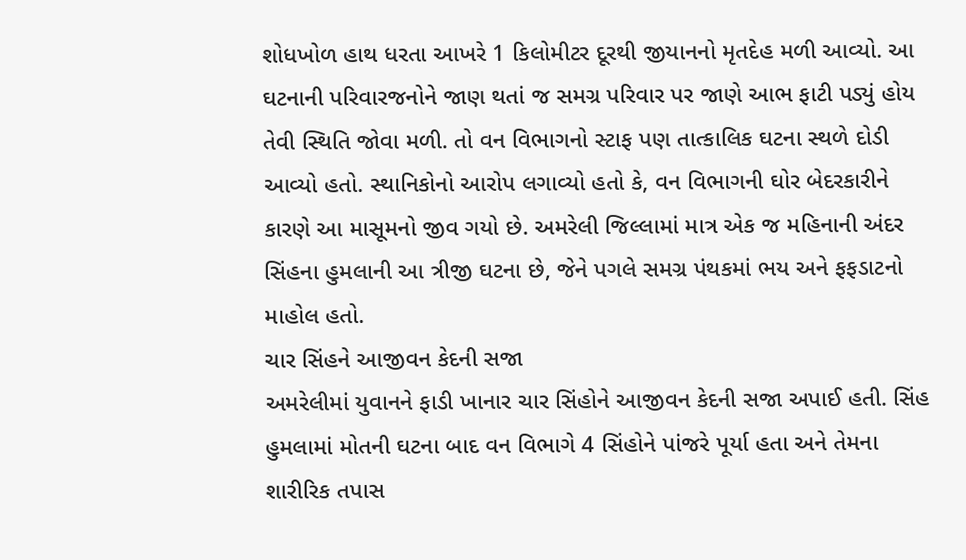શોધખોળ હાથ ધરતા આખરે 1 કિલોમીટર દૂરથી જીયાનનો મૃતદેહ મળી આવ્યો. આ ઘટનાની પરિવારજનોને જાણ થતાં જ સમગ્ર પરિવાર પર જાણે આભ ફાટી પડ્યું હોય તેવી સ્થિતિ જોવા મળી. તો વન વિભાગનો સ્ટાફ પણ તાત્કાલિક ઘટના સ્થળે દોડી આવ્યો હતો. સ્થાનિકોનો આરોપ લગાવ્યો હતો કે, વન વિભાગની ઘોર બેદરકારીને કારણે આ માસૂમનો જીવ ગયો છે. અમરેલી જિલ્લામાં માત્ર એક જ મહિનાની અંદર સિંહના હુમલાની આ ત્રીજી ઘટના છે, જેને પગલે સમગ્ર પંથકમાં ભય અને ફફડાટનો માહોલ હતો.
ચાર સિંહને આજીવન કેદની સજા
અમરેલીમાં યુવાનને ફાડી ખાનાર ચાર સિંહોને આજીવન કેદની સજા અપાઈ હતી. સિંહ હુમલામાં મોતની ઘટના બાદ વન વિભાગે 4 સિંહોને પાંજરે પૂર્યા હતા અને તેમના શારીરિક તપાસ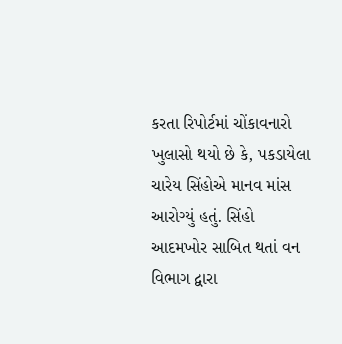કરતા રિપોર્ટમાં ચોંકાવનારો ખુલાસો થયો છે કે, પકડાયેલા ચારેય સિંહોએ માનવ માંસ આરોગ્યું હતું. સિંહો આદમખોર સાબિત થતાં વન વિભાગ દ્વારા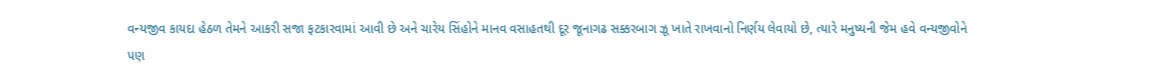વન્યજીવ કાયદા હેઠળ તેમને આકરી સજા ફટકારવામાં આવી છે અને ચારેય સિંહોને માનવ વસાહતથી દૂર જૂનાગઢ સક્કરબાગ ઝૂ ખાતે રાખવાનો નિર્ણય લેવાયો છે, ત્યારે મનુષ્યની જેમ હવે વન્યજીવોને પણ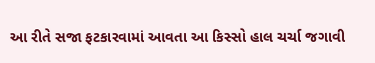આ રીતે સજા ફટકારવામાં આવતા આ કિસ્સો હાલ ચર્ચા જગાવી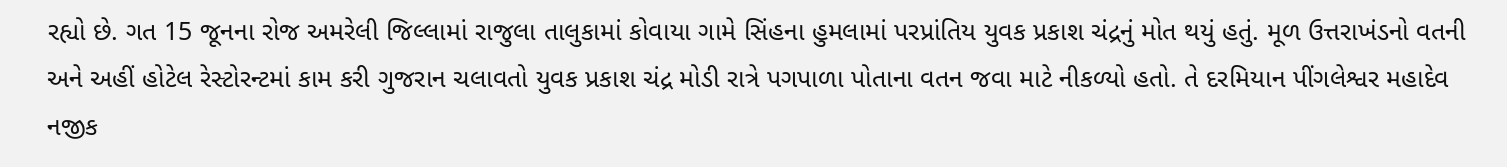રહ્યો છે. ગત 15 જૂનના રોજ અમરેલી જિલ્લામાં રાજુલા તાલુકામાં કોવાયા ગામે સિંહના હુમલામાં પરપ્રાંતિય યુવક પ્રકાશ ચંદ્રનું મોત થયું હતું. મૂળ ઉત્તરાખંડનો વતની અને અહીં હોટેલ રેસ્ટોરન્ટમાં કામ કરી ગુજરાન ચલાવતો યુવક પ્રકાશ ચંદ્ર મોડી રાત્રે પગપાળા પોતાના વતન જવા માટે નીકળ્યો હતો. તે દરમિયાન પીંગલેશ્વર મહાદેવ નજીક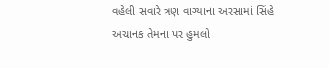વહેલી સવારે ત્રણ વાગ્યાના અરસામાં સિંહે અચાનક તેમના પર હુમલો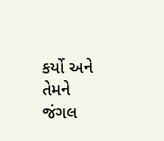કર્યો અને તેમને જંગલ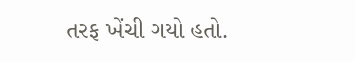તરફ ખેંચી ગયો હતો.